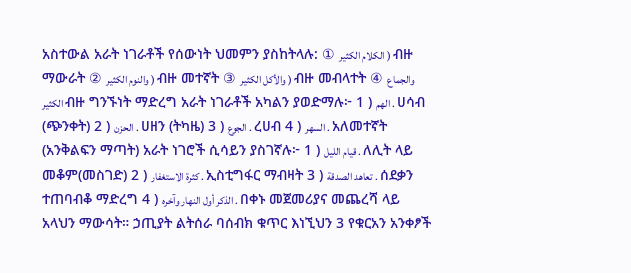አስተውል አራት ነገራቶች የሰውነት ህመምን ያስከትላሉ: ① الكلام الكثير ) ብዙ ማውራት ② والنوم الكثير ) ብዙ መተኛት ③ والأكل الكثير ) ብዙ መብላተት ④ والجماع الكثير ብዙ ግንኙነት ማድረግ አራት ነገራቶች አካልን ያወድማሉ፦ 1 ) الهم . ሀሳብ (ጭንቀት) 2 ) الحزن . ሀዘን (ትካዜ) 3 ) الجوع . ረሀብ 4 ) السهر . አለመተኛት (አንቅልፍን ማጣት) አራት ነገሮች ሲሳይን ያስገኛሉ፦ 1 ) قيام الليل . ለሊት ላይ መቆም(መስገድ) 2 ) كثرة الاستغفار . ኢስቲግፋር ማብዛት 3 ) تعاهد الصدقة . ሰደቃን ተጠባብቆ ማድረግ 4 ) الذكر أول النهار وآخره . በቀኑ መጀመሪያና መጨረሻ ላይ አላህን ማውሳት። ኃጢያት ልትሰራ ባሰብክ ቁጥር እነኚህን 3 የቁርአን አንቀፆች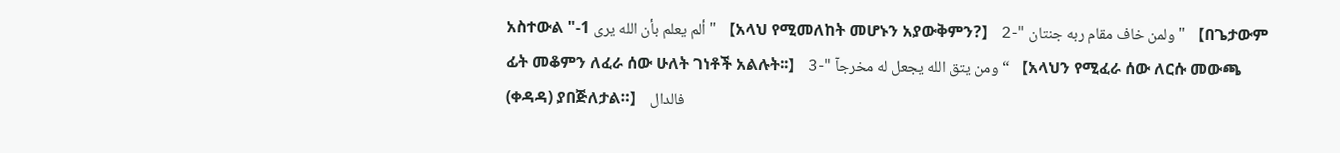አስተውል "-1 ألم يعلم بأن الله يرى " 【አላህ የሚመለከት መሆኑን አያውቅምን?】 2-" ولمن خاف مقام ربه جنتان " 【በጌታውም ፊት መቆምን ለፈራ ሰው ሁለት ገነቶች አልሉት፡፡】 3-" ومن يتق الله يجعل له مخرجآ “ 【አላህን የሚፈራ ሰው ለርሱ መውጫ (ቀዳዳ) ያበጅለታል።】 فالدال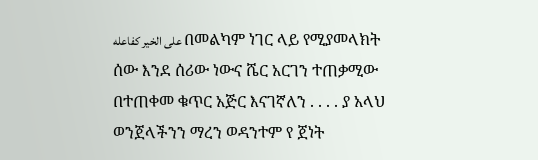على الخير كفاعله በመልካም ነገር ላይ የሚያመላክት ሰው እንደ ሰሪው ነውና ሼር አርገን ተጠቃሚው በተጠቀመ ቁጥር አጅር እናገኛለን . . . . ያ አላህ ወንጀላችንን ማረን ወዳንተም የ ጀነት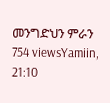መንግድህን ምራን 754 viewsYamiin, 21:10